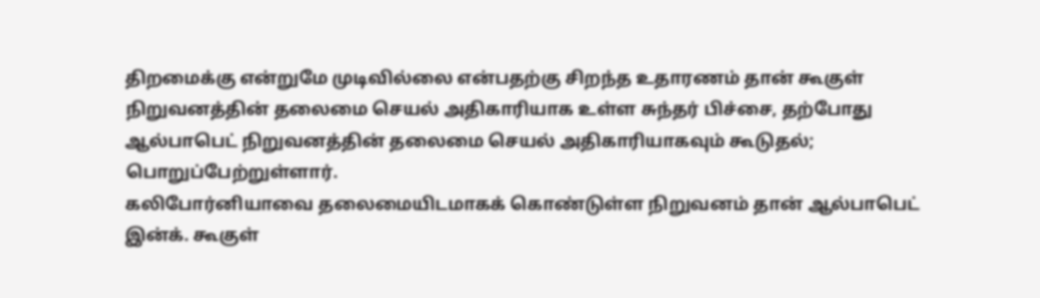திறமைக்கு என்றுமே முடிவில்லை என்பதற்கு சிறந்த உதாரணம் தான் கூகுள் நிறுவனத்தின் தலைமை செயல் அதிகாரியாக உள்ள சுந்தர் பிச்சை, தற்போது ஆல்பாபெட் நிறுவனத்தின் தலைமை செயல் அதிகாரியாகவும் கூடுதல்; பொறுப்பேற்றுள்ளார்.
கலிபோர்னியாவை தலைமையிடமாகக் கொண்டுள்ள நிறுவனம் தான் ஆல்பாபெட் இன்க். கூகுள்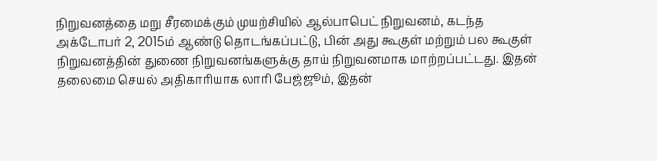நிறுவனத்தை மறு சீரமைக்கும் முயற்சியில் ஆல்பாபெட் நிறுவனம், கடந்த அக்டோபர் 2, 2015ம் ஆண்டு தொடங்கப்பட்டு, பின் அது கூகுள் மற்றும் பல கூகுள் நிறுவனத்தின் துணை நிறுவனங்களுக்கு தாய் நிறுவனமாக மாற்றப்பட்டது. இதன் தலைமை செயல் அதிகாரியாக லாரி பேஜ்ஜூம், இதன்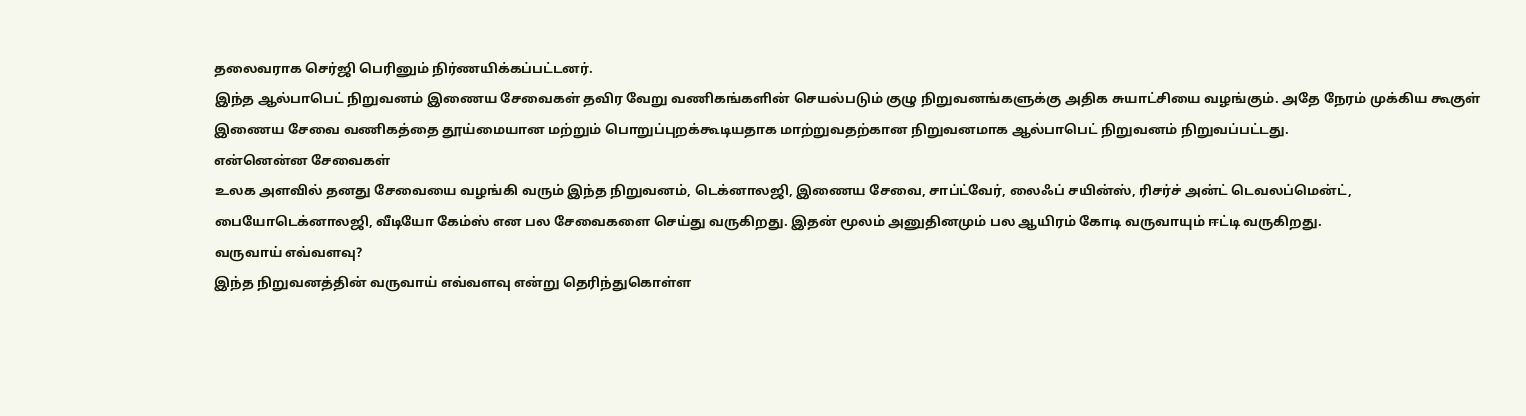தலைவராக செர்ஜி பெரினும் நிர்ணயிக்கப்பட்டனர்.
இந்த ஆல்பாபெட் நிறுவனம் இணைய சேவைகள் தவிர வேறு வணிகங்களின் செயல்படும் குழு நிறுவனங்களுக்கு அதிக சுயாட்சியை வழங்கும். அதே நேரம் முக்கிய கூகுள் இணைய சேவை வணிகத்தை தூய்மையான மற்றும் பொறுப்புறக்கூடியதாக மாற்றுவதற்கான நிறுவனமாக ஆல்பாபெட் நிறுவனம் நிறுவப்பட்டது.
என்னென்ன சேவைகள்
உலக அளவில் தனது சேவையை வழங்கி வரும் இந்த நிறுவனம், டெக்னாலஜி, இணைய சேவை, சாப்ட்வேர், லைஃப் சயின்ஸ், ரிசர்ச் அன்ட் டெவலப்மென்ட், பையோடெக்னாலஜி, வீடியோ கேம்ஸ் என பல சேவைகளை செய்து வருகிறது. இதன் மூலம் அனுதினமும் பல ஆயிரம் கோடி வருவாயும் ஈட்டி வருகிறது.
வருவாய் எவ்வளவு?
இந்த நிறுவனத்தின் வருவாய் எவ்வளவு என்று தெரிந்துகொள்ள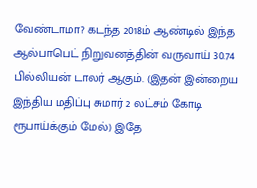வேண்டாமா? கடந்த 2018ம் ஆண்டில் இந்த ஆல்பாபெட் நிறுவனத்தின் வருவாய் 30.74 பில்லியன் டாலர் ஆகும். (இதன் இன்றைய இந்திய மதிப்பு சுமார் 2 லட்சம் கோடி ரூபாய்க்கும் மேல்) இதே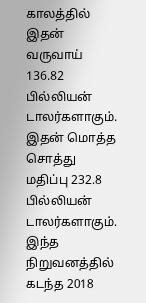காலத்தில் இதன் வருவாய் 136.82 பில்லியன் டாலர்களாகும். இதன் மொத்த சொத்து மதிப்பு 232.8 பில்லியன் டாலர்களாகும். இந்த நிறுவனத்தில் கடந்த 2018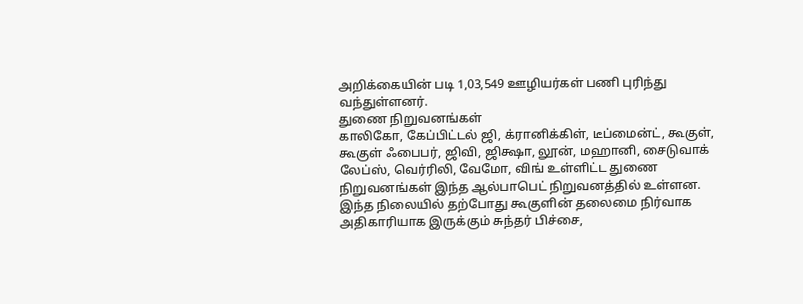அறிக்கையின் படி 1,03,549 ஊழியர்கள் பணி புரிந்து வந்துள்ளனர்.
துணை நிறுவனங்கள்
காலிகோ, கேப்பிட்டல் ஜி, க்ரானிக்கிள், டீப்மைன்ட், கூகுள், கூகுள் ஃபைபர், ஜிவி, ஜிக்ஷா, லூன், மஹானி, சைடுவாக் லேப்ஸ், வெர்ரிலி, வேமோ, விங் உள்ளிட்ட துணை நிறுவனங்கள் இந்த ஆல்பாபெட் நிறுவனத்தில் உள்ளன. இந்த நிலையில் தற்போது கூகுளின் தலைமை நிர்வாக அதிகாரியாக இருக்கும் சுந்தர் பிச்சை,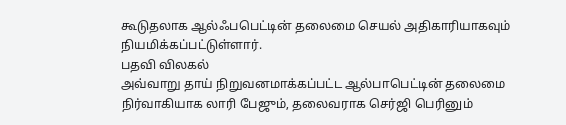கூடுதலாக ஆல்ஃபபெட்டின் தலைமை செயல் அதிகாரியாகவும் நியமிக்கப்பட்டுள்ளார்.
பதவி விலகல்
அவ்வாறு தாய் நிறுவனமாக்கப்பட்ட ஆல்பாபெட்டின் தலைமை நிர்வாகியாக லாரி பேஜும், தலைவராக செர்ஜி பெரினும்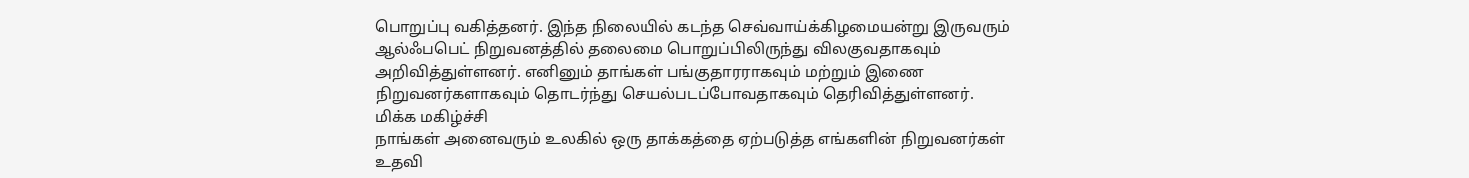பொறுப்பு வகித்தனர். இந்த நிலையில் கடந்த செவ்வாய்க்கிழமையன்று இருவரும் ஆல்ஃபபெட் நிறுவனத்தில் தலைமை பொறுப்பிலிருந்து விலகுவதாகவும் அறிவித்துள்ளனர். எனினும் தாங்கள் பங்குதாரராகவும் மற்றும் இணை நிறுவனர்களாகவும் தொடர்ந்து செயல்படப்போவதாகவும் தெரிவித்துள்ளனர்.
மிக்க மகிழ்ச்சி
நாங்கள் அனைவரும் உலகில் ஒரு தாக்கத்தை ஏற்படுத்த எங்களின் நிறுவனர்கள் உதவி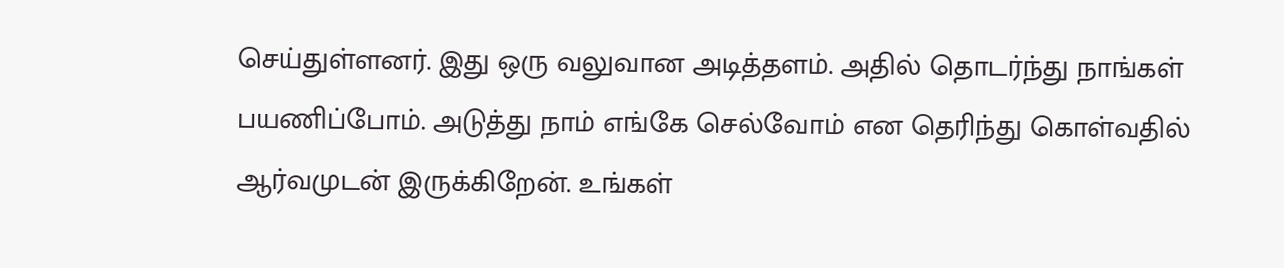செய்துள்ளனர். இது ஒரு வலுவான அடித்தளம். அதில் தொடர்ந்து நாங்கள் பயணிப்போம். அடுத்து நாம் எங்கே செல்வோம் என தெரிந்து கொள்வதில் ஆர்வமுடன் இருக்கிறேன். உங்கள்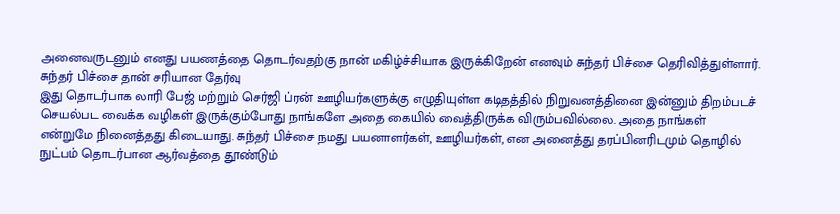அனைவருடனும் எனது பயணத்தை தொடர்வதற்கு நான் மகிழ்ச்சியாக இருக்கிறேன் எனவும் சுந்தர் பிச்சை தெரிவித்துள்ளார்.
சுந்தர் பிச்சை தான் சரியான தேர்வு
இது தொடர்பாக லாரி பேஜ் மற்றும் செர்ஜி ப்ரன் ஊழியர்களுக்கு எழுதியுள்ள கடிதத்தில் நிறுவனத்தினை இன்னும் திறம்படச் செயல்பட வைக்க வழிகள் இருக்கும்போது நாங்களே அதை கையில் வைத்திருக்க விரும்பவில்லை. அதை நாங்கள் என்றுமே நினைத்தது கிடையாது. சுந்தர் பிச்சை நமது பயனாளர்கள், ஊழியர்கள், என அனைத்து தரப்பினரிடமும் தொழில் நுட்பம் தொடர்பான ஆர்வத்தை தூண்டும்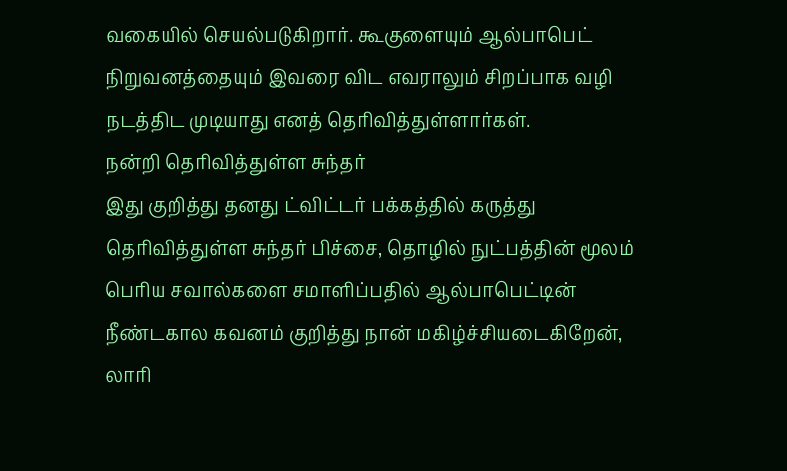வகையில் செயல்படுகிறார். கூகுளையும் ஆல்பாபெட் நிறுவனத்தையும் இவரை விட எவராலும் சிறப்பாக வழி நடத்திட முடியாது எனத் தெரிவித்துள்ளார்கள்.
நன்றி தெரிவித்துள்ள சுந்தர்
இது குறித்து தனது ட்விட்டர் பக்கத்தில் கருத்து தெரிவித்துள்ள சுந்தர் பிச்சை, தொழில் நுட்பத்தின் மூலம் பெரிய சவால்களை சமாளிப்பதில் ஆல்பாபெட்டின் நீண்டகால கவனம் குறித்து நான் மகிழ்ச்சியடைகிறேன், லாரி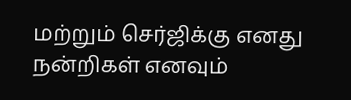மற்றும் செர்ஜிக்கு எனது நன்றிகள் எனவும்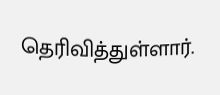தெரிவித்துள்ளார்.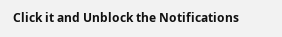Click it and Unblock the Notifications